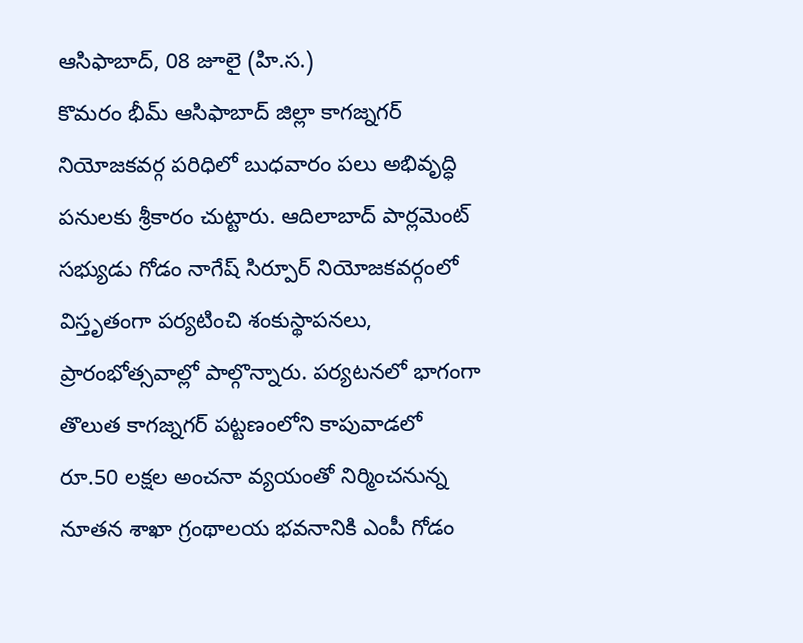ఆసిఫాబాద్, 08 జూలై (హి.స.)
కొమరం భీమ్ ఆసిఫాబాద్ జిల్లా కాగజ్నగర్ నియోజకవర్గ పరిధిలో బుధవారం పలు అభివృద్ధి పనులకు శ్రీకారం చుట్టారు. ఆదిలాబాద్ పార్లమెంట్ సభ్యుడు గోడం నాగేష్ సిర్పూర్ నియోజకవర్గంలో విస్తృతంగా పర్యటించి శంకుస్థాపనలు, ప్రారంభోత్సవాల్లో పాల్గొన్నారు. పర్యటనలో భాగంగా తొలుత కాగజ్నగర్ పట్టణంలోని కాపువాడలో రూ.50 లక్షల అంచనా వ్యయంతో నిర్మించనున్న నూతన శాఖా గ్రంథాలయ భవనానికి ఎంపీ గోడం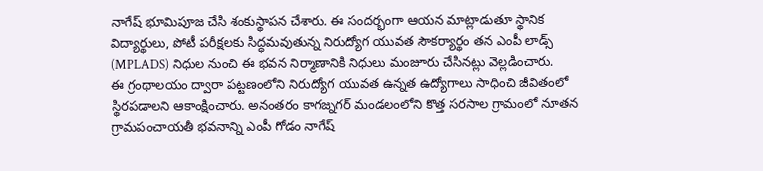నాగేష్ భూమిపూజ చేసి శంకుస్థాపన చేశారు. ఈ సందర్భంగా ఆయన మాట్లాడుతూ స్థానిక విద్యార్థులు, పోటీ పరీక్షలకు సిద్ధమవుతున్న నిరుద్యోగ యువత సౌకర్యార్థం తన ఎంపీ లాడ్స్ (MPLADS) నిధుల నుంచి ఈ భవన నిర్మాణానికి నిధులు మంజూరు చేసినట్లు వెల్లడించారు.
ఈ గ్రంథాలయం ద్వారా పట్టణంలోని నిరుద్యోగ యువత ఉన్నత ఉద్యోగాలు సాధించి జీవితంలో స్థిరపడాలని ఆకాంక్షించారు. అనంతరం కాగజ్నగర్ మండలంలోని కొత్త సరసాల గ్రామంలో నూతన గ్రామపంచాయతీ భవనాన్ని ఎంపీ గోడం నాగేష్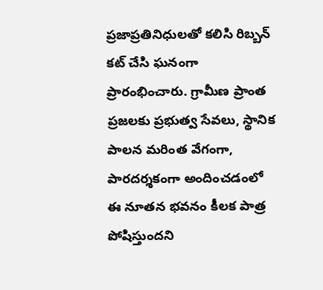ప్రజాప్రతినిధులతో కలిసి రిబ్బన్ కట్ చేసి ఘనంగా ప్రారంభించారు. గ్రామీణ ప్రాంత ప్రజలకు ప్రభుత్వ సేవలు, స్థానిక పాలన మరింత వేగంగా, పారదర్శకంగా అందించడంలో ఈ నూతన భవనం కీలక పాత్ర పోషిస్తుందని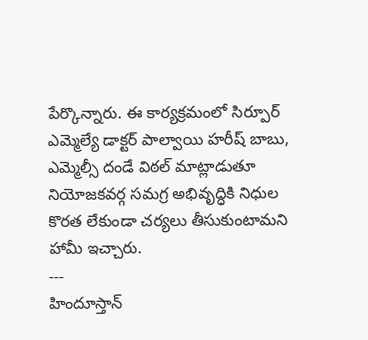పేర్కొన్నారు. ఈ కార్యక్రమంలో సిర్పూర్ ఎమ్మెల్యే డాక్టర్ పాల్వాయి హరీష్ బాబు, ఎమ్మెల్సీ దండే విఠల్ మాట్లాడుతూ నియోజకవర్గ సమగ్ర అభివృద్ధికి నిధుల కొరత లేకుండా చర్యలు తీసుకుంటామని హామీ ఇచ్చారు.
---
హిందూస్తాన్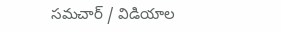సమచార్ / విడియాల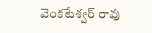వెంకటేశ్వర్ రావు